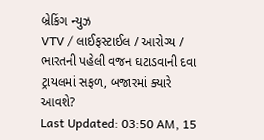બ્રેકિંગ ન્યુઝ
VTV / લાઈફસ્ટાઈલ / આરોગ્ય / ભારતની પહેલી વજન ઘટાડવાની દવા ટ્રાયલમાં સફળ, બજારમાં ક્યારે આવશે?
Last Updated: 03:50 AM, 15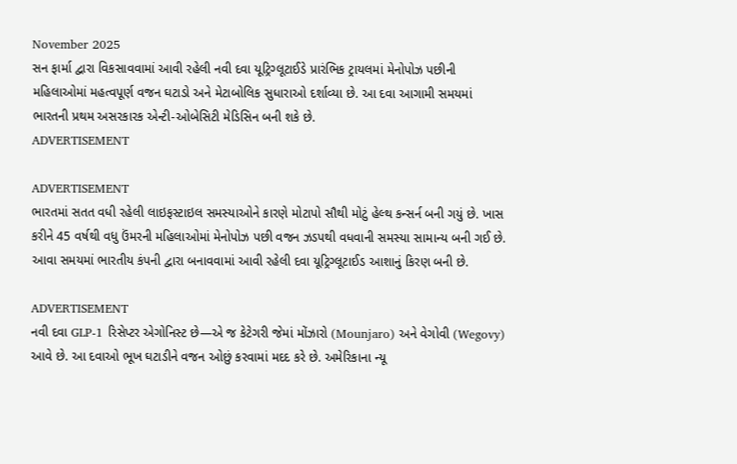November 2025
સન ફાર્મા દ્વારા વિકસાવવામાં આવી રહેલી નવી દવા યૂટ્રિગ્લૂટાઈડે પ્રારંભિક ટ્રાયલમાં મેનોપોઝ પછીની મહિલાઓમાં મહત્વપૂર્ણ વજન ઘટાડો અને મેટાબોલિક સુધારાઓ દર્શાવ્યા છે. આ દવા આગામી સમયમાં ભારતની પ્રથમ અસરકારક એન્ટી-ઓબેસિટી મેડિસિન બની શકે છે.
ADVERTISEMENT

ADVERTISEMENT
ભારતમાં સતત વધી રહેલી લાઇફસ્ટાઇલ સમસ્યાઓને કારણે મોટાપો સૌથી મોટું હેલ્થ કન્સર્ન બની ગયું છે. ખાસ કરીને 45 વર્ષથી વધુ ઉંમરની મહિલાઓમાં મેનોપોઝ પછી વજન ઝડપથી વધવાની સમસ્યા સામાન્ય બની ગઈ છે. આવા સમયમાં ભારતીય કંપની દ્વારા બનાવવામાં આવી રહેલી દવા યૂટ્રિગ્લૂટાઈડ આશાનું કિરણ બની છે.

ADVERTISEMENT
નવી દવા GLP-1 રિસેપ્ટર એગોનિસ્ટ છે—એ જ કેટેગરી જેમાં મોંઝારો (Mounjaro) અને વેગોવી (Wegovy) આવે છે. આ દવાઓ ભૂખ ઘટાડીને વજન ઓછું કરવામાં મદદ કરે છે. અમેરિકાના ન્યૂ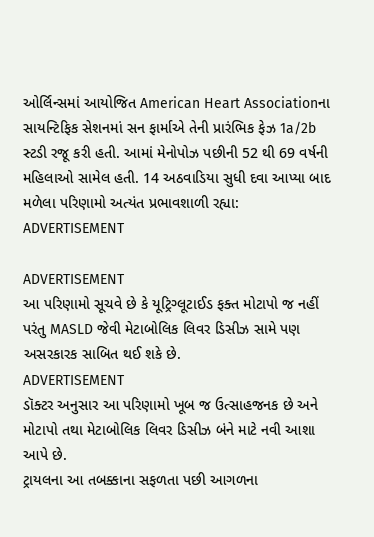ઓર્લિન્સમાં આયોજિત American Heart Associationના સાયન્ટિફિક સેશનમાં સન ફાર્માએ તેની પ્રારંભિક ફેઝ 1a/2b સ્ટડી રજૂ કરી હતી. આમાં મેનોપોઝ પછીની 52 થી 69 વર્ષની મહિલાઓ સામેલ હતી. 14 અઠવાડિયા સુધી દવા આપ્યા બાદ મળેલા પરિણામો અત્યંત પ્રભાવશાળી રહ્યા:
ADVERTISEMENT

ADVERTISEMENT
આ પરિણામો સૂચવે છે કે યૂટ્રિગ્લૂટાઈડ ફક્ત મોટાપો જ નહીં પરંતુ MASLD જેવી મેટાબોલિક લિવર ડિસીઝ સામે પણ અસરકારક સાબિત થઈ શકે છે.
ADVERTISEMENT
ડૉક્ટર અનુસાર આ પરિણામો ખૂબ જ ઉત્સાહજનક છે અને મોટાપો તથા મેટાબોલિક લિવર ડિસીઝ બંને માટે નવી આશા આપે છે.
ટ્રાયલના આ તબક્કાના સફળતા પછી આગળના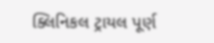ક્લિનિકલ ટ્રાયલ પૂર્ણ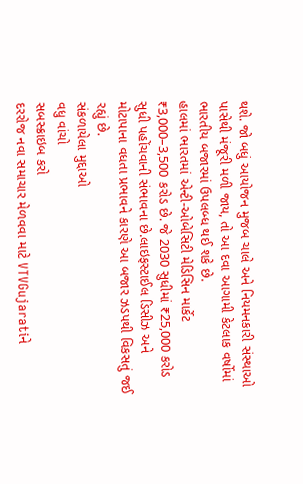થશે. જો બધું આયોજન મુજબ ચાલે અને નિયમનકારી સંસ્થાઓ પાસેથી મંજૂરી મળી જાય, તો આ દવા આગામી કેટલાક વર્ષોમાં ભારતીય બજારમાં ઉપલબ્ધ થઈ શકે છે.
હાલમાં ભારતમાં એન્ટી-ઓબેસિટી મેડિસિન માર્કેટ ₹3,000–3,500 કરોડ છે. જે 2030 સુધીમાં ₹25,000 કરોડ સુધી પહોંચવાની સંભાવના છે.લાઇફસ્ટાઈલ ડિસીઝ અને મોટાપાના વધતા પ્રભાવને કારણે આ બજાર ઝડપથી વિકસતું જઈ રહ્યું છે.
સંકળાયેલા મુદ્દાઓ
વધુ વાંચો
સબસ્ક્રાઇબ કરો
દરરોજ નવા સમાચાર મેળવવા માટે VTVGujaratiને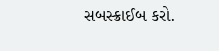સબસ્ક્રાઈબ કરો.